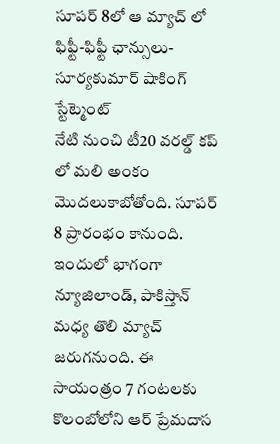సూపర్ 8లో ఆ మ్యాచ్ లో ఫిఫ్టీ-ఫిఫ్టీ ఛాన్సులు- సూర్యకుమార్ షాకింగ్ స్టేట్మెంట్
నేటి నుంచి టీ20 వరల్డ్ కప్ లో మలి అంకం మొదలుకాబోతోంది. సూపర్ 8 ప్రారంభం కానుంది. ఇందులో భాగంగా న్యూజిలాండ్, పాకిస్తాన్ మధ్య తొలి మ్యాచ్ జరుగనుంది. ఈ సాయంత్రం 7 గంటలకు కొలంబోలోని ఆర్ ప్రేమదాస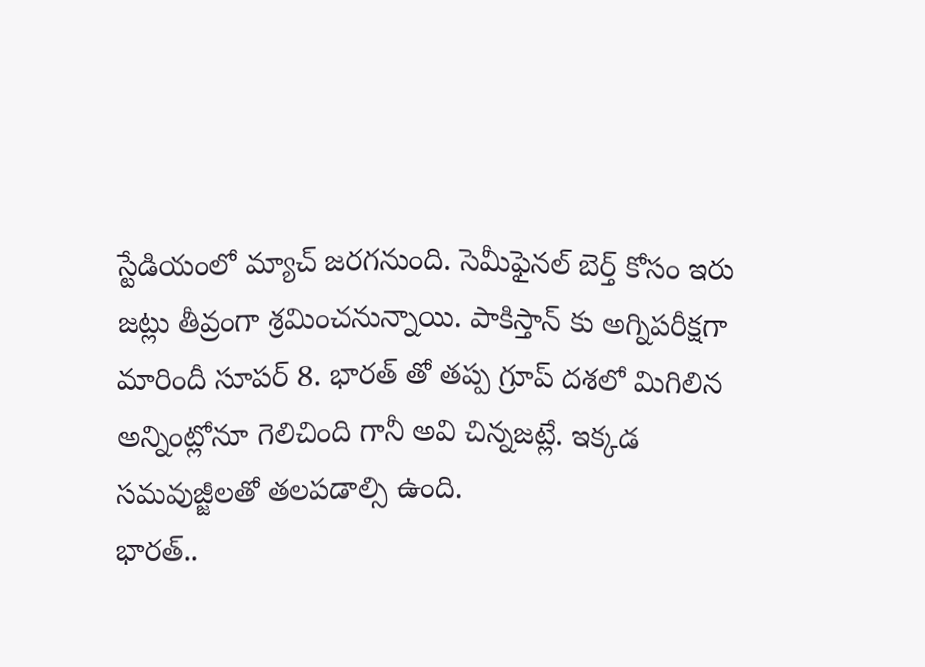స్టేడియంలో మ్యాచ్ జరగనుంది. సెమీఫైనల్ బెర్త్ కోసం ఇరు జట్లు తీవ్రంగా శ్రమించనున్నాయి. పాకిస్తాన్ కు అగ్నిపరీక్షగా మారిందీ సూపర్ 8. భారత్ తో తప్ప గ్రూప్ దశలో మిగిలిన అన్నింట్లోనూ గెలిచింది గానీ అవి చిన్నజట్లే. ఇక్కడ సమవుజ్జీలతో తలపడాల్సి ఉంది.
భారత్..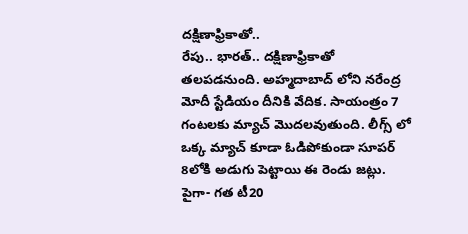దక్షిణాఫ్రికాతో..
రేపు.. భారత్.. దక్షిణాఫ్రికాతో తలపడనుంది. అహ్మదాబాద్ లోని నరేంద్ర మోదీ స్టేడియం దీనికి వేదిక. సాయంత్రం 7 గంటలకు మ్యాచ్ మొదలవుతుంది. లీగ్స్ లో ఒక్క మ్యాచ్ కూడా ఓడిపోకుండా సూపర్ 8లోకి అడుగు పెట్టాయి ఈ రెండు జట్లు. పైగా- గత టీ20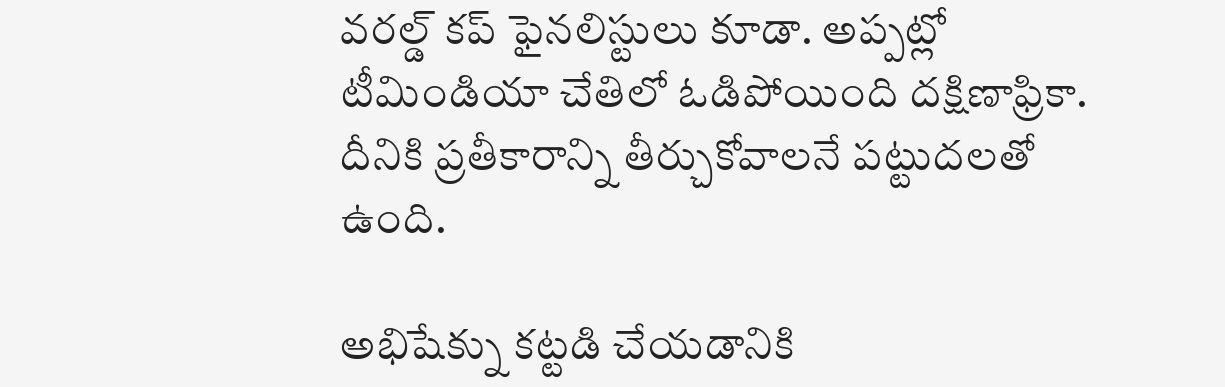వరల్డ్ కప్ ఫైనలిస్టులు కూడా. అప్పట్లో టీమిండియా చేతిలో ఓడిపోయింది దక్షిణాఫ్రికా. దీనికి ప్రతీకారాన్ని తీర్చుకోవాలనే పట్టుదలతో ఉంది.

అభిషేక్ను కట్టడి చేయడానికి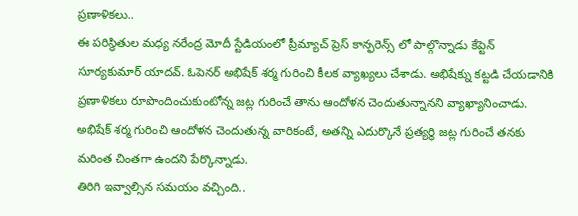ప్రణాళికలు..
ఈ పరిస్థితుల మధ్య నరేంద్ర మోదీ స్టేడియంలో ప్రీమ్యాచ్ ప్రెస్ కాన్ఫరెన్స్ లో పాల్గొన్నాడు కేప్టెన్ సూర్యకుమార్ యాదవ్. ఓపెనర్ అభిషేక్ శర్మ గురించి కీలక వ్యాఖ్యలు చేశాడు. అభిషేక్ను కట్టడి చేయడానికి ప్రణాళికలు రూపొందించుకుంటోన్న జట్ల గురించే తాను ఆందోళన చెందుతున్నానని వ్యాఖ్యానించాడు. అభిషేక్ శర్మ గురించి ఆందోళన చెందుతున్న వారికంటే, అతన్ని ఎదుర్కొనే ప్రత్యర్థి జట్ల గురించే తనకు మరింత చింతగా ఉందని పేర్కొన్నాడు.
తిరిగి ఇవ్వాల్సిన సమయం వచ్చింది..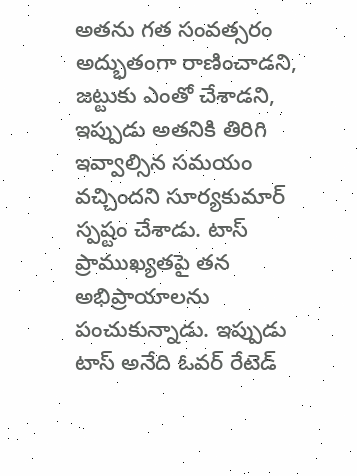అతను గత సంవత్సరం అద్భుతంగా రాణించాడని, జట్టుకు ఎంతో చేశాడని, ఇప్పుడు అతనికి తిరిగి ఇవ్వాల్సిన సమయం వచ్చిందని సూర్యకుమార్ స్పష్టం చేశాడు. టాస్ ప్రాముఖ్యతపై తన అభిప్రాయాలను పంచుకున్నాడు. ఇప్పుడు టాస్ అనేది ఓవర్ రేటెడ్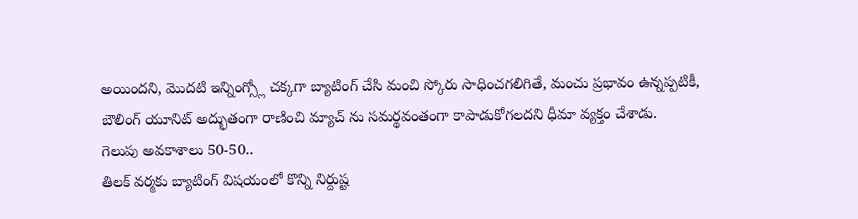అయిందని, మొదటి ఇన్నింగ్స్లో చక్కగా బ్యాటింగ్ చేసి మంచి స్కోరు సాధించగలిగితే, మంచు ప్రభావం ఉన్నప్పటికీ, బౌలింగ్ యూనిట్ అద్భుతంగా రాణించి మ్యాచ్ ను సమర్థవంతంగా కాపాడుకోగలదని ధీమా వ్యక్తం చేశాడు.
గెలుపు అవకాశాలు 50-50..
తిలక్ వర్మకు బ్యాటింగ్ విషయంలో కొన్ని నిర్దుష్ట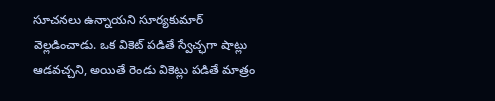సూచనలు ఉన్నాయని సూర్యకుమార్ వెల్లడించాడు. ఒక వికెట్ పడితే స్వేచ్ఛగా షాట్లు ఆడవచ్చని, అయితే రెండు వికెట్లు పడితే మాత్రం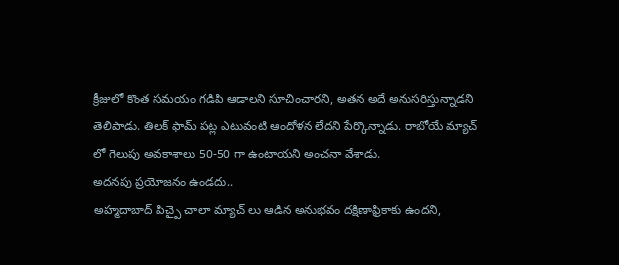క్రీజులో కొంత సమయం గడిపి ఆడాలని సూచించారని, అతన అదే అనుసరిస్తున్నాడని తెలిపాడు. తిలక్ ఫామ్ పట్ల ఎటువంటి ఆందోళన లేదని పేర్కొన్నాడు. రాబోయే మ్యాచ్ లో గెలుపు అవకాశాలు 50-50 గా ఉంటాయని అంచనా వేశాడు.
అదనపు ప్రయోజనం ఉండదు..
అహ్మదాబాద్ పిచ్పై చాలా మ్యాచ్ లు ఆడిన అనుభవం దక్షిణాఫ్రికాకు ఉందని,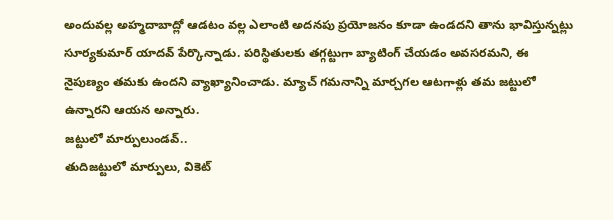అందువల్ల అహ్మదాబాద్లో ఆడటం వల్ల ఎలాంటి అదనపు ప్రయోజనం కూడా ఉండదని తాను భావిస్తున్నట్లు సూర్యకుమార్ యాదవ్ పేర్కొన్నాడు. పరిస్థితులకు తగ్గట్టుగా బ్యాటింగ్ చేయడం అవసరమని, ఈ నైపుణ్యం తమకు ఉందని వ్యాఖ్యానించాడు. మ్యాచ్ గమనాన్ని మార్చగల ఆటగాళ్లు తమ జట్టులో ఉన్నారని ఆయన అన్నారు.
జట్టులో మార్పులుండవ్..
తుదిజట్టులో మార్పులు, వికెట్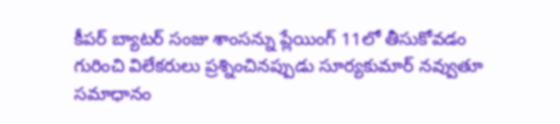కీపర్ బ్యాటర్ సంజు శాంసన్ను ప్లేయింగ్ 11లో తీసుకోవడం గురించి విలేకరులు ప్రశ్నించినప్పుడు సూర్యకుమార్ నవ్వుతూ సమాధానం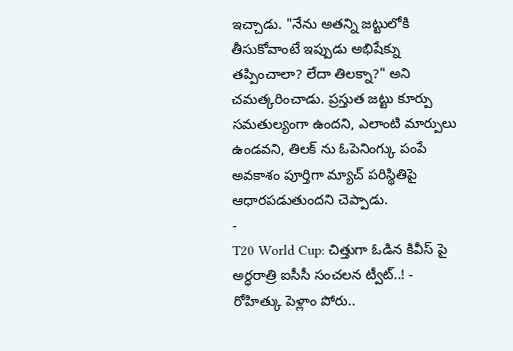ఇచ్చాడు. "నేను అతన్ని జట్టులోకి తీసుకోవాంటే ఇప్పుడు అభిషేక్ను తప్పించాలా? లేదా తిలక్నా?" అని చమత్కరించాడు. ప్రస్తుత జట్టు కూర్పు సమతుల్యంగా ఉందని, ఎలాంటి మార్పులు ఉండవని, తిలక్ ను ఓపెనింగ్కు పంపే అవకాశం పూర్తిగా మ్యాచ్ పరిస్థితిపై ఆధారపడుతుందని చెప్పాడు.
-
T20 World Cup: చిత్తుగా ఓడిన కివీస్ పై అర్ధరాత్రి ఐసీసీ సంచలన ట్వీట్..! -
రోహిత్కు పెళ్లాం పోరు..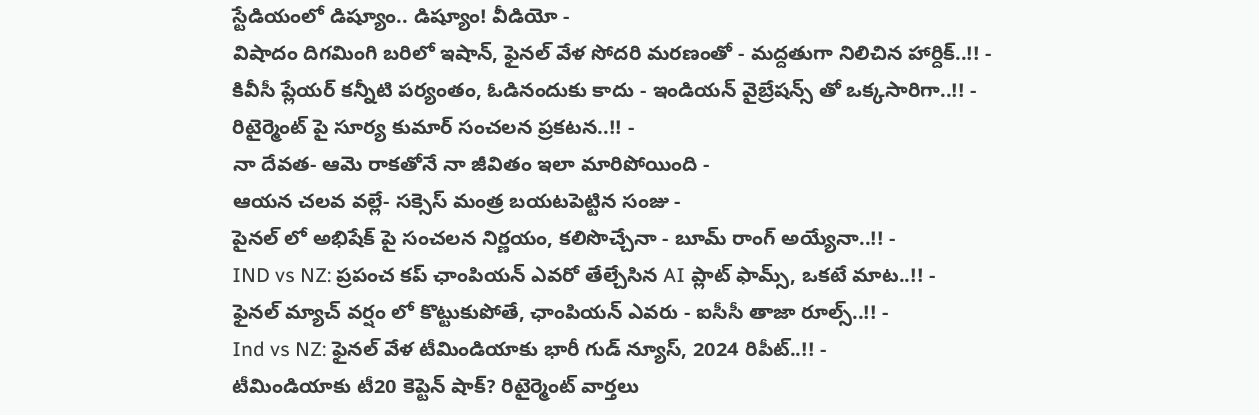స్టేడియంలో డిష్యూం.. డిష్యూం! వీడియో -
విషాదం దిగమింగి బరిలో ఇషాన్, ఫైనల్ వేళ సోదరి మరణంతో - మద్దతుగా నిలిచిన హార్దిక్..!! -
కివీసీ ప్లేయర్ కన్నీటి పర్యంతం, ఓడినందుకు కాదు - ఇండియన్ వైబ్రేషన్స్ తో ఒక్కసారిగా..!! -
రిటైర్మెంట్ పై సూర్య కుమార్ సంచలన ప్రకటన..!! -
నా దేవత- ఆమె రాకతోనే నా జీవితం ఇలా మారిపోయింది -
ఆయన చలవ వల్లే- సక్సెస్ మంత్ర బయటపెట్టిన సంజు -
పైనల్ లో అభిషేక్ పై సంచలన నిర్ణయం, కలిసొచ్చేనా - బూమ్ రాంగ్ అయ్యేనా..!! -
IND vs NZ: ప్రపంచ కప్ ఛాంపియన్ ఎవరో తేల్చేసిన AI ప్లాట్ ఫామ్స్, ఒకటే మాట..!! -
ఫైనల్ మ్యాచ్ వర్షం లో కొట్టుకుపోతే, ఛాంపియన్ ఎవరు - ఐసీసీ తాజా రూల్స్..!! -
Ind vs NZ: ఫైనల్ వేళ టీమిండియాకు భారీ గుడ్ న్యూస్, 2024 రిపీట్..!! -
టీమిండియాకు టీ20 కెప్టెన్ షాక్? రిటైర్మెంట్ వార్తలు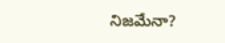నిజమేనా?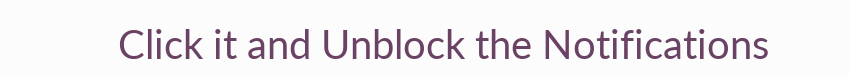Click it and Unblock the Notifications